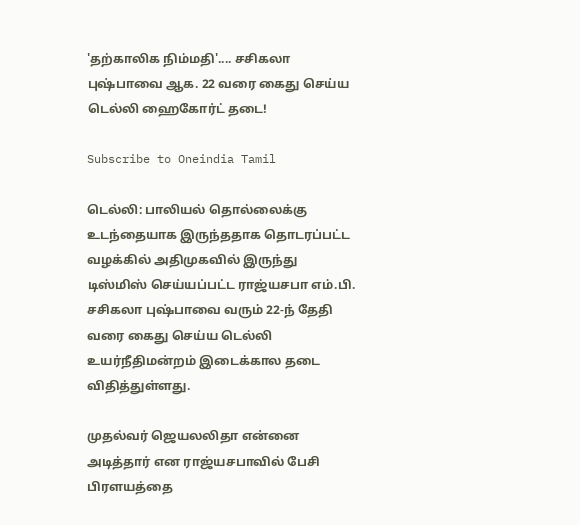'தற்காலிக நிம்மதி'.... சசிகலா புஷ்பாவை ஆக. 22 வரை கைது செய்ய டெல்லி ஹைகோர்ட் தடை!

Subscribe to Oneindia Tamil

டெல்லி: பாலியல் தொல்லைக்கு உடந்தையாக இருந்ததாக தொடரப்பட்ட வழக்கில் அதிமுகவில் இருந்து டிஸ்மிஸ் செய்யப்பட்ட ராஜ்யசபா எம்.பி. சசிகலா புஷ்பாவை வரும் 22-ந் தேதி வரை கைது செய்ய டெல்லி உயர்நீதிமன்றம் இடைக்கால தடை விதித்துள்ளது.

முதல்வர் ஜெயலலிதா என்னை அடித்தார் என ராஜ்யசபாவில் பேசி பிரளயத்தை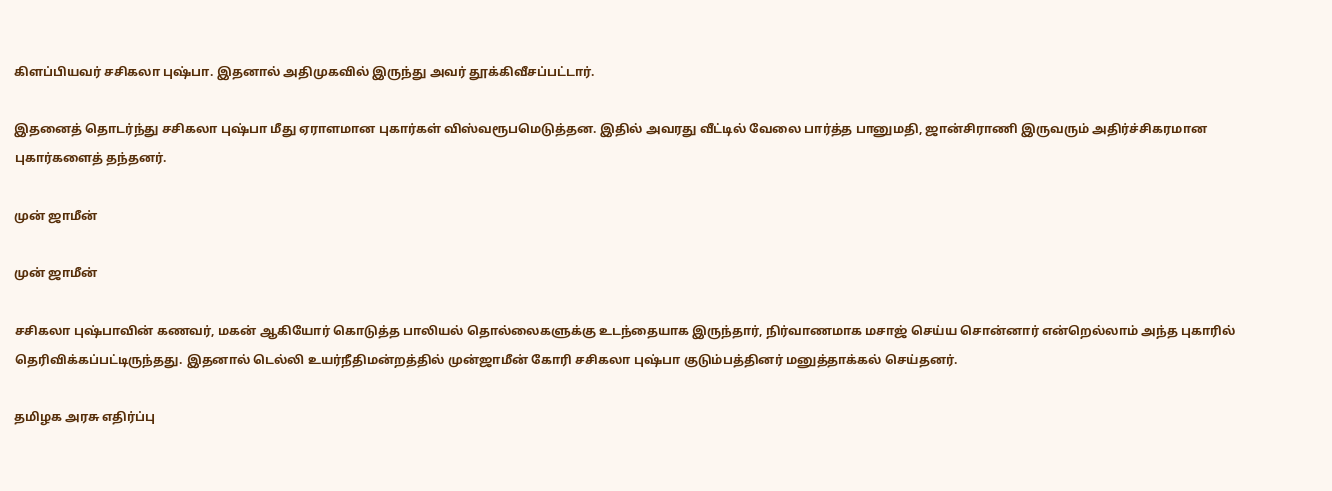கிளப்பியவர் சசிகலா புஷ்பா. இதனால் அதிமுகவில் இருந்து அவர் தூக்கிவீசப்பட்டார்.

இதனைத் தொடர்ந்து சசிகலா புஷ்பா மீது ஏராளமான புகார்கள் விஸ்வரூபமெடுத்தன. இதில் அவரது வீட்டில் வேலை பார்த்த பானுமதி, ஜான்சிராணி இருவரும் அதிர்ச்சிகரமான புகார்களைத் தந்தனர்.

முன் ஜாமீன்

முன் ஜாமீன்

சசிகலா புஷ்பாவின் கணவர், மகன் ஆகியோர் கொடுத்த பாலியல் தொல்லைகளுக்கு உடந்தையாக இருந்தார், நிர்வாணமாக மசாஜ் செய்ய சொன்னார் என்றெல்லாம் அந்த புகாரில் தெரிவிக்கப்பட்டிருந்தது. இதனால் டெல்லி உயர்நீதிமன்றத்தில் முன்ஜாமீன் கோரி சசிகலா புஷ்பா குடும்பத்தினர் மனுத்தாக்கல் செய்தனர்.

தமிழக அரசு எதிர்ப்பு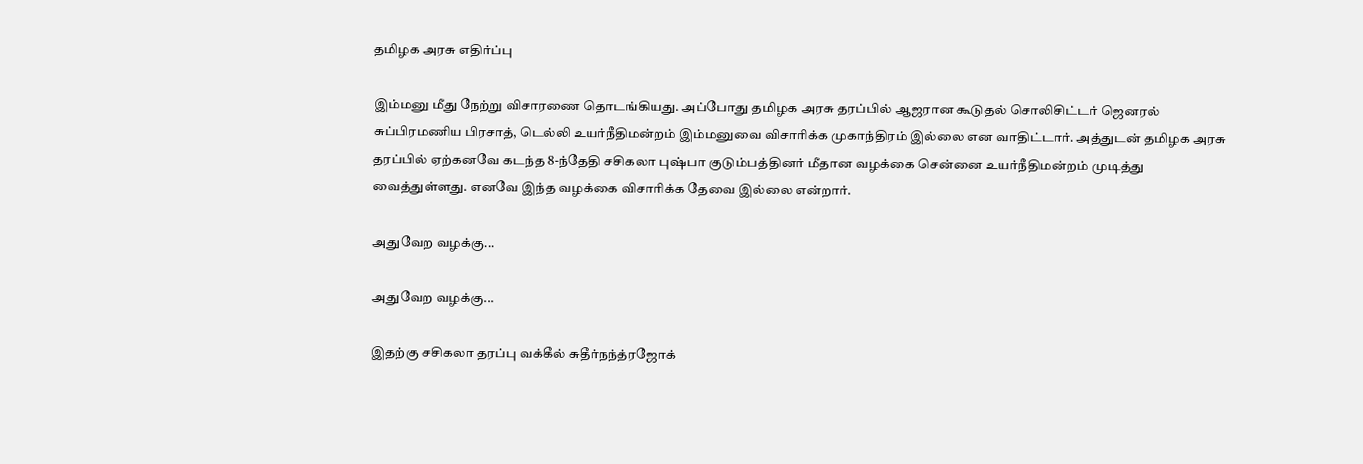தமிழக அரசு எதிர்ப்பு

இம்மனு மீது நேற்று விசாரணை தொடங்கியது. அப்போது தமிழக அரசு தரப்பில் ஆஜரான கூடுதல் சொலிசிட்டர் ஜெனரல் சுப்பிரமணிய பிரசாத், டெல்லி உயர்நீதிமன்றம் இம்மனுவை விசாரிக்க முகாந்திரம் இல்லை என வாதிட்டார். அத்துடன் தமிழக அரசு தரப்பில் ஏற்கனவே கடந்த 8-ந்தேதி சசிகலா புஷ்பா குடும்பத்தினர் மீதான வழக்கை சென்னை உயர்நீதிமன்றம் முடித்து வைத்துள்ளது. எனவே இந்த வழக்கை விசாரிக்க தேவை இல்லை என்றார்.

அதுவேற வழக்கு...

அதுவேற வழக்கு...

இதற்கு சசிகலா தரப்பு வக்கீல் சுதீர்நந்த்ரஜோக்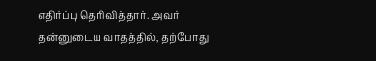எதிர்ப்பு தெரிவித்தார். அவர் தன்னுடைய வாதத்தில், தற்போது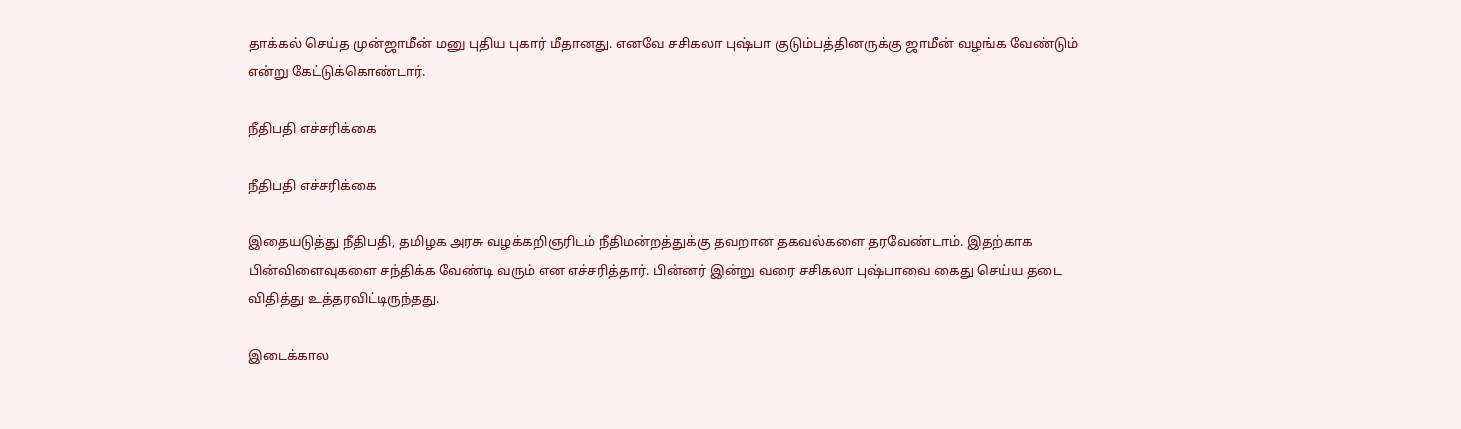தாக்கல் செய்த முன்ஜாமீன் மனு புதிய புகார் மீதானது. எனவே சசிகலா புஷ்பா குடும்பத்தினருக்கு ஜாமீன் வழங்க வேண்டும் என்று கேட்டுக்கொண்டார்.

நீதிபதி எச்சரிக்கை

நீதிபதி எச்சரிக்கை

இதையடுத்து நீதிபதி, தமிழக அரசு வழக்கறிஞரிடம் நீதிமன்றத்துக்கு தவறான தகவல்களை தரவேண்டாம். இதற்காக பின்விளைவுகளை சந்திக்க வேண்டி வரும் என எச்சரித்தார். பின்னர் இன்று வரை சசிகலா புஷ்பாவை கைது செய்ய தடை விதித்து உத்தரவிட்டிருந்தது.

இடைக்கால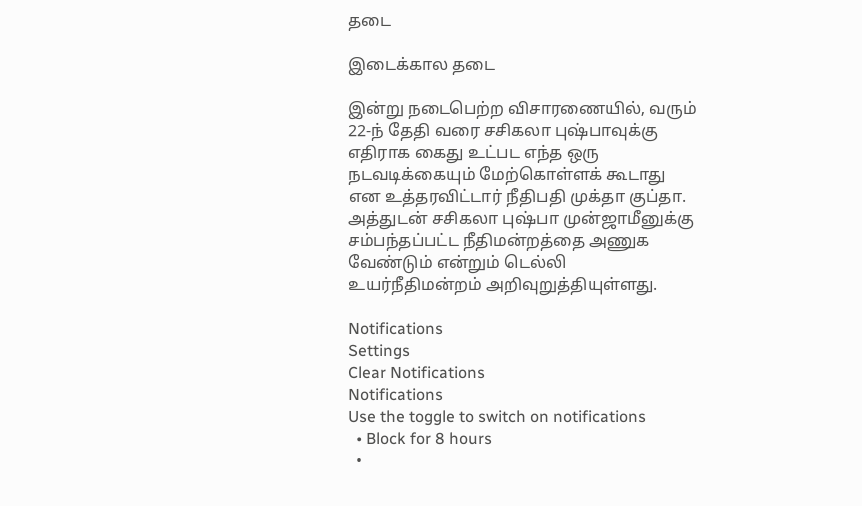தடை

இடைக்கால தடை

இன்று நடைபெற்ற விசாரணையில், வரும் 22-ந் தேதி வரை சசிகலா புஷ்பாவுக்கு எதிராக கைது உட்பட எந்த ஒரு நடவடிக்கையும் மேற்கொள்ளக் கூடாது என உத்தரவிட்டார் நீதிபதி முக்தா குப்தா. அத்துடன் சசிகலா புஷ்பா முன்ஜாமீனுக்கு சம்பந்தப்பட்ட நீதிமன்றத்தை அணுக வேண்டும் என்றும் டெல்லி உயர்நீதிமன்றம் அறிவுறுத்தியுள்ளது.

Notifications
Settings
Clear Notifications
Notifications
Use the toggle to switch on notifications
  • Block for 8 hours
  •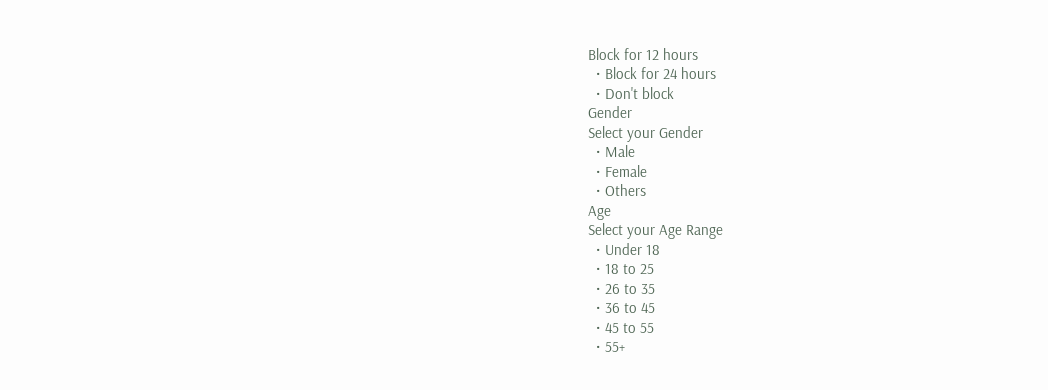Block for 12 hours
  • Block for 24 hours
  • Don't block
Gender
Select your Gender
  • Male
  • Female
  • Others
Age
Select your Age Range
  • Under 18
  • 18 to 25
  • 26 to 35
  • 36 to 45
  • 45 to 55
  • 55+